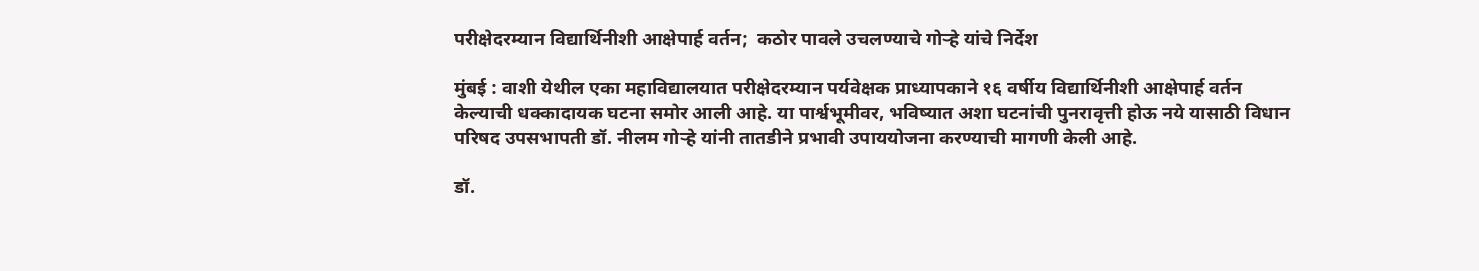परीक्षेदरम्यान विद्यार्थिनीशी आक्षेपार्ह वर्तन;  कठोर पावले उचलण्याचे गोऱ्हे यांचे निर्देश

मुंबई : वाशी येथील एका महाविद्यालयात परीक्षेदरम्यान पर्यवेक्षक प्राध्यापकाने १६ वर्षीय विद्यार्थिनीशी आक्षेपार्ह वर्तन केल्याची धक्कादायक घटना समोर आली आहे. या पार्श्वभूमीवर, भविष्यात अशा घटनांची पुनरावृत्ती होऊ नये यासाठी विधान परिषद उपसभापती डॉ. नीलम गोऱ्हे यांनी तातडीने प्रभावी उपाययोजना करण्याची मागणी केली आहे.

डॉ.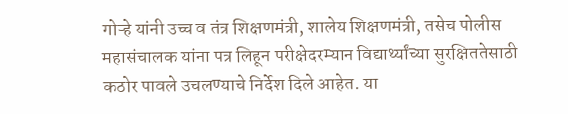गोऱ्हे यांनी उच्च व तंत्र शिक्षणमंत्री, शालेय शिक्षणमंत्री, तसेच पोलीस महासंचालक यांना पत्र लिहून परीक्षेदरम्यान विद्यार्थ्यांच्या सुरक्षिततेसाठी कठोर पावले उचलण्याचे निर्देश दिले आहेत. या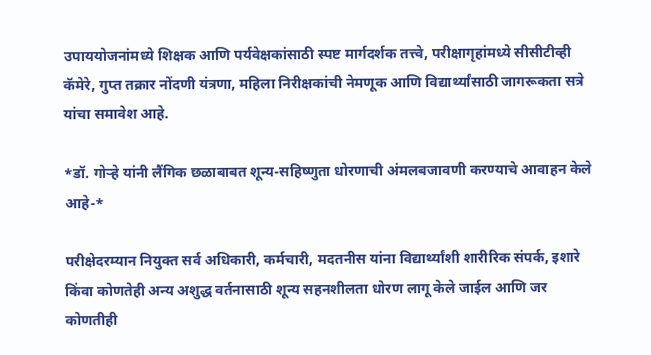उपाययोजनांमध्ये शिक्षक आणि पर्यवेक्षकांसाठी स्पष्ट मार्गदर्शक तत्त्वे, परीक्षागृहांमध्ये सीसीटीव्ही कॅमेरे, गुप्त तक्रार नोंदणी यंत्रणा, महिला निरीक्षकांची नेमणूक आणि विद्यार्थ्यांसाठी जागरूकता सत्रे यांचा समावेश आहे.

*डॉ. गोऱ्हे यांनी लैंगिक छळाबाबत शून्य-सहिष्णुता धोरणाची अंमलबजावणी करण्याचे आवाहन केले आहे-*

परीक्षेदरम्यान नियुक्त सर्व अधिकारी, कर्मचारी, मदतनीस यांना विद्यार्थ्यांशी शारीरिक संपर्क, इशारे किंवा कोणतेही अन्य अशुद्ध वर्तनासाठी शून्य सहनशीलता धोरण लागू केले जाईल आणि जर कोणतीही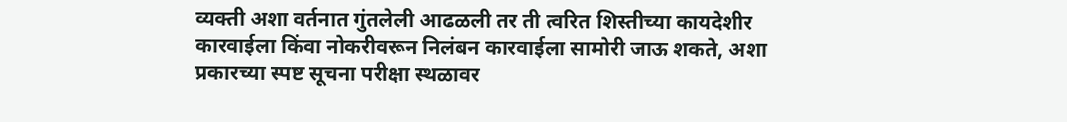व्यक्ती अशा वर्तनात गुंतलेली आढळली तर ती त्वरित शिस्तीच्या कायदेशीर कारवाईला किंवा नोकरीवरून निलंबन कारवाईला सामोरी जाऊ शकते, अशा प्रकारच्या स्पष्ट सूचना परीक्षा स्थळावर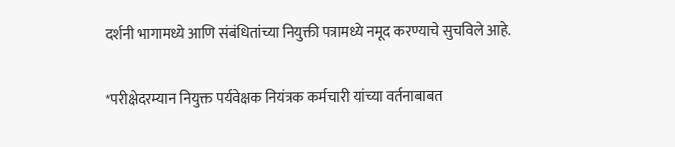दर्शनी भागामध्ये आणि संबंधितांच्या नियुक्ती पत्रामध्ये नमूद करण्याचे सुचविले आहे.

*परीक्षेदरम्यान नियुक्त पर्यवेक्षक नियंत्रक कर्मचारी यांच्या वर्तनाबाबत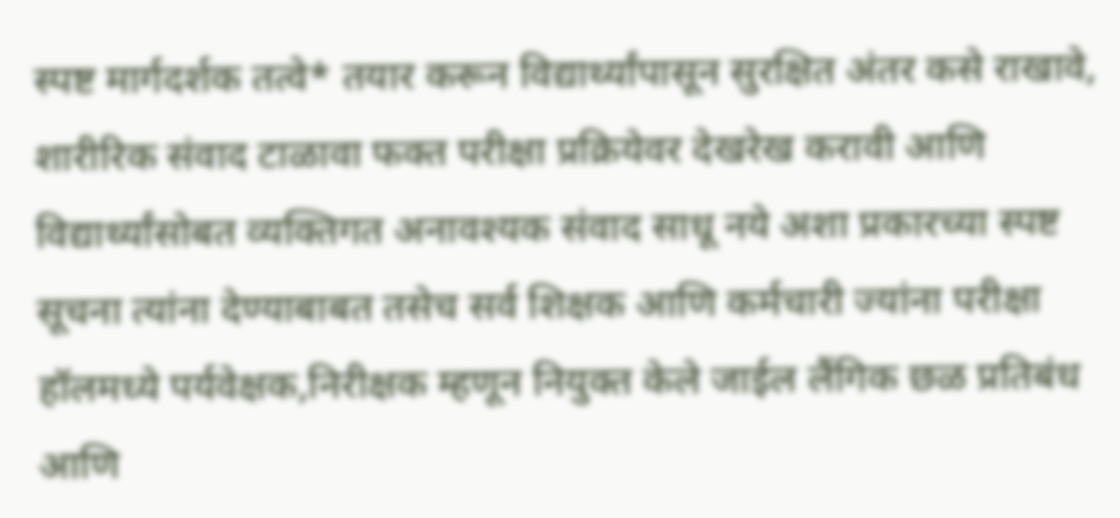स्पष्ट मार्गदर्शक तत्वे* तयार करून विद्यार्थ्यांपासून सुरक्षित अंतर कसे राखावे, शारीरिक संवाद टाळावा फक्त परीक्षा प्रक्रियेवर देखरेख करावी आणि विद्यार्थ्यांसोबत व्यक्तिगत अनावश्यक संवाद साधू नये अशा प्रकारच्या स्पष्ट सूचना त्यांना देण्याबाबत तसेच सर्व शिक्षक आणि कर्मचारी ज्यांना परीक्षा हॉलमध्ये पर्यवेक्षक,निरीक्षक म्हणून नियुक्त केले जाईल लैंगिक छळ प्रतिबंध आणि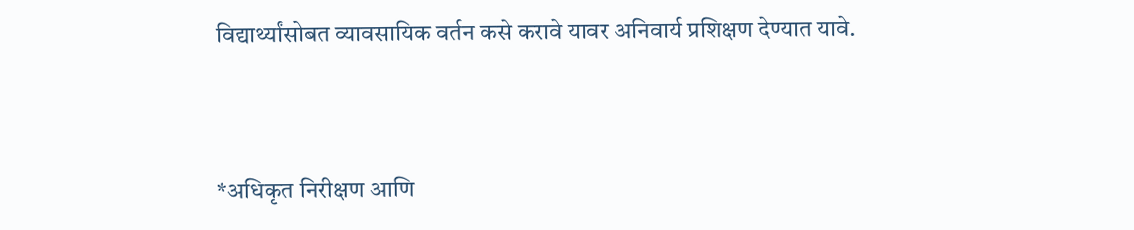विद्यार्थ्यांसोबत व्यावसायिक वर्तन कसे करावे यावर अनिवार्य प्रशिक्षण देण्यात यावे.



*अधिकृत निरीक्षण आणि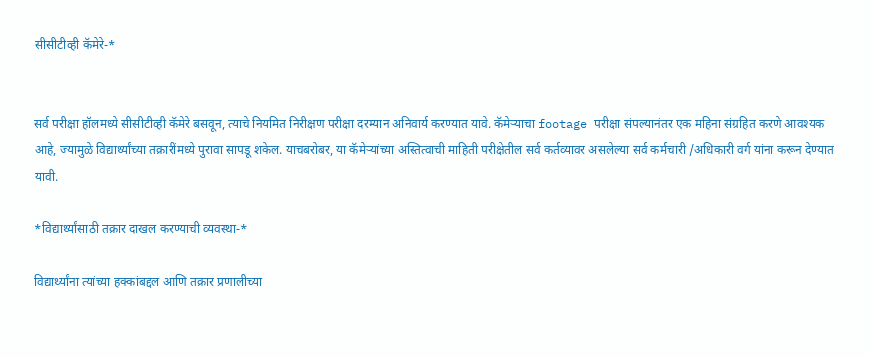सीसीटीव्ही कॅमेरे-*


सर्व परीक्षा हॉलमध्ये सीसीटीव्ही कॅमेरे बसवून, त्याचे नियमित निरीक्षण परीक्षा दरम्यान अनिवार्य करण्यात यावे. कॅमेऱ्याचा footage परीक्षा संपल्यानंतर एक महिना संग्रहित करणे आवश्यक आहे, ज्यामुळे विद्यार्थ्यांच्या तक्रारींमध्ये पुरावा सापडू शकेल. याचबरोबर, या कॅमेऱ्यांच्या अस्तित्वाची माहिती परीक्षेतील सर्व कर्तव्यावर असलेल्या सर्व कर्मचारी /अधिकारी वर्ग यांना करून देण्यात यावी.

*विद्यार्थ्यांसाठी तक्रार दाखल करण्याची व्यवस्था-*

विद्यार्थ्यांना त्यांच्या हक्कांबद्दल आणि तक्रार प्रणालीच्या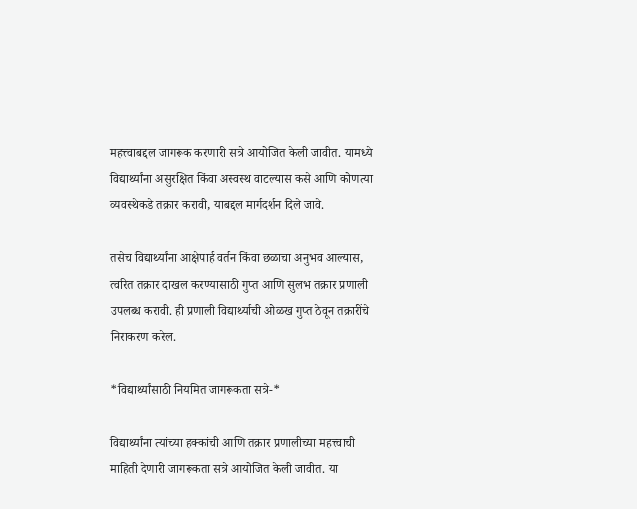महत्त्वाबद्दल जागरूक करणारी सत्रे आयोजित केली जावीत. यामध्ये विद्यार्थ्यांना असुरक्षित किंवा अस्वस्थ वाटल्यास कसे आणि कोणत्या व्यवस्थेकडे तक्रार करावी, याबद्दल मार्गदर्शन दिले जावे.

तसेच विद्यार्थ्यांना आक्षेपार्ह वर्तन किंवा छळाचा अनुभव आल्यास, त्वरित तक्रार दाखल करण्यासाठी गुप्त आणि सुलभ तक्रार प्रणाली उपलब्ध करावी. ही प्रणाली विद्यार्थ्याची ओळख गुप्त ठेवून तक्रारींचे निराकरण करेल.

*विद्यार्थ्यांसाठी नियमित जागरूकता सत्रे-*

विद्यार्थ्यांना त्यांच्या हक्कांची आणि तक्रार प्रणालीच्या महत्त्वाची माहिती देणारी जागरूकता सत्रे आयोजित केली जावीत. या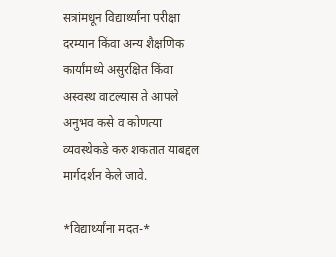सत्रांमधून विद्यार्थ्यांना परीक्षा दरम्यान किंवा अन्य शैक्षणिक कार्यांमध्ये असुरक्षित किंवा अस्वस्थ वाटल्यास ते आपले अनुभव कसे व कोणत्या व्यवस्थेकडे करु शकतात याबद्दल मार्गदर्शन केले जावे.

*विद्यार्थ्यांना मदत-*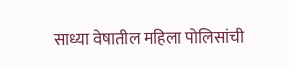साध्या वेषातील महिला पोलिसांची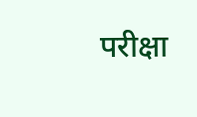परीक्षा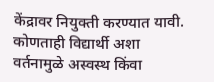केंद्रावर नियुक्ती करण्यात यावी. कोणताही विद्यार्थी अशा वर्तनामुळे अस्वस्थ किंवा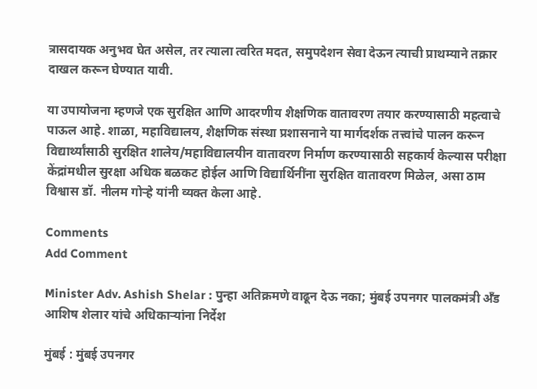त्रासदायक अनुभव घेत असेल, तर त्याला त्वरित मदत, समुपदेशन सेवा देऊन त्याची प्राथम्याने तक्रार दाखल करून घेण्यात यावी.

या उपायोजना म्हणजे एक सुरक्षित आणि आदरणीय शैक्षणिक वातावरण तयार करण्यासाठी महत्वाचे पाऊल आहे. शाळा, महाविद्यालय, शैक्षणिक संस्था प्रशासनाने या मार्गदर्शक तत्त्वांचे पालन करून विद्यार्थ्यांसाठी सुरक्षित शालेय/महाविद्यालयीन वातावरण निर्माण करण्यासाठी सहकार्य केल्यास परीक्षा केंद्रांमधील सुरक्षा अधिक बळकट होईल आणि विद्यार्थिनींना सुरक्षित वातावरण मिळेल, असा ठाम विश्वास डॉ. नीलम गोऱ्हे यांनी व्यक्त केला आहे.

Comments
Add Comment

Minister Adv. Ashish Shelar : पुन्हा अतिक्रमणे वाढून देऊ नका; मुंबई उपनगर पालकमंत्री अँड आशिष शेलार यांचे अधिकाऱ्यांना निर्देश

मुंबई : मुंबई उपनगर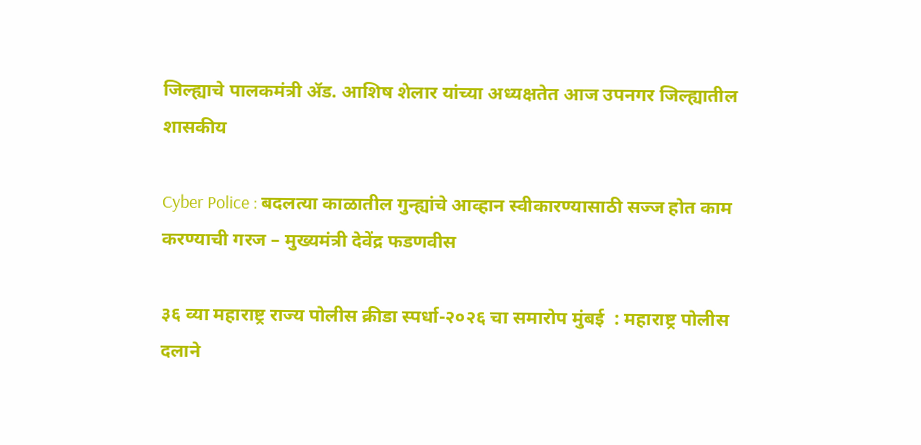जिल्ह्याचे पालकमंत्री ॲड. आशिष शेलार यांच्या अध्यक्षतेत आज उपनगर जिल्ह्यातील शासकीय

Cyber Police : बदलत्या काळातील गुन्ह्यांचे आव्हान स्वीकारण्यासाठी सज्ज होत काम करण्याची गरज – मुख्यमंत्री देवेंद्र फडणवीस

३६ व्या महाराष्ट्र राज्य पोलीस क्रीडा स्पर्धा-२०२६ चा समारोप मुंबई  : महाराष्ट्र पोलीस दलाने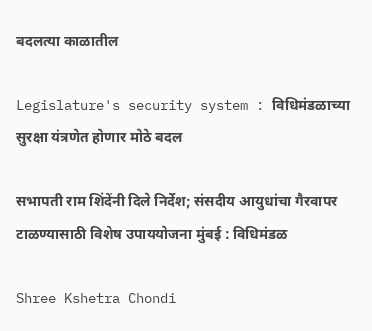बदलत्या काळातील

Legislature's security system : विधिमंडळाच्या सुरक्षा यंत्रणेत होणार मोठे बदल

सभापती राम शिंदेंनी दिले निर्देश; संसदीय आयुधांचा गैरवापर टाळण्यासाठी विशेष उपाययोजना मुंबई : विधिमंडळ

Shree Kshetra Chondi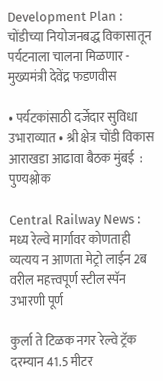Development Plan : चोंडीच्या नियोजनबद्ध विकासातून पर्यटनाला चालना मिळणार - मुख्यमंत्री देवेंद्र फडणवीस

• पर्यटकांसाठी दर्जेदार सुविधा उभाराव्यात • श्री क्षेत्र चोंडी विकास आराखडा आढावा बैठक मुंबई  : पुण्यश्लोक

Central Railway News : मध्य रेल्वे मार्गावर कोणताही व्यत्यय न आणता मेट्रो लाईन 2ब वरील महत्त्वपूर्ण स्टील स्पॅन उभारणी पूर्ण

कुर्ला ते टिळक नगर रेल्वे ट्रॅक दरम्यान 41.5 मीटर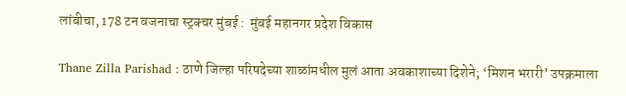लांबीचा, 178 टन वजनाचा स्ट्रक्चर मुंबई :  मुंबई महानगर प्रदेश विकास

Thane Zilla Parishad : ठाणे जिल्हा परिषदेच्या शाळांमधील मुलं आता अवकाशाच्या दिशेने; ‘मिशन भरारी’ उपक्रमाला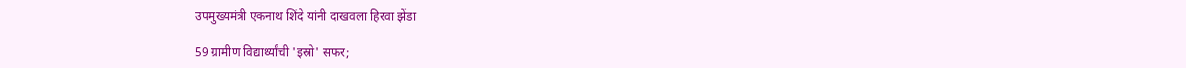उपमुख्यमंत्री एकनाथ शिंदे यांनी दाखवला हिरवा झेंडा

59 ग्रामीण विद्यार्थ्यांची 'इस्रो' सफर;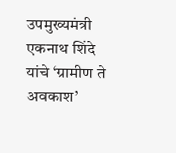उपमुख्यमंत्री एकनाथ शिंदे यांचे ‘ग्रामीण ते अवकाश’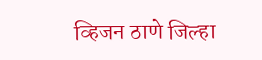व्हिजन ठाणे जिल्हा